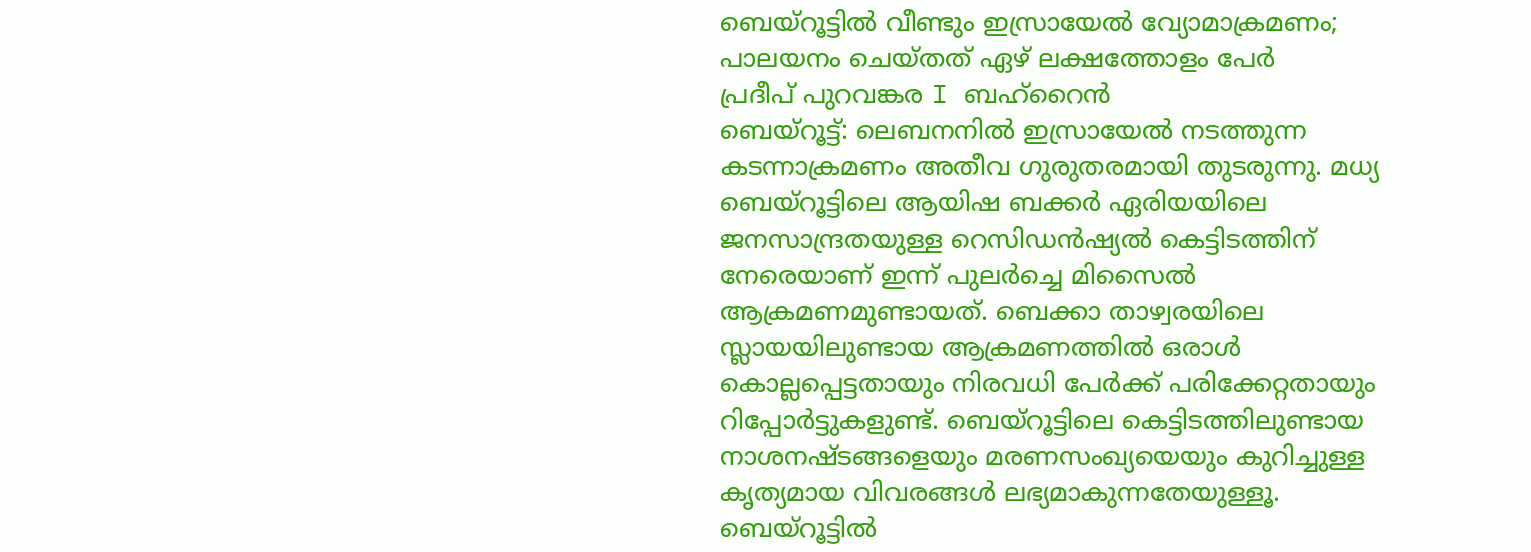ബെയ്റൂട്ടിൽ വീണ്ടും ഇസ്രായേൽ വ്യോമാക്രമണം; പാലയനം ചെയ്തത് ഏഴ് ലക്ഷത്തോളം പേർ
പ്രദീപ് പുറവങ്കര I ബഹ്റൈൻ
ബെയ്റൂട്ട്: ലെബനനിൽ ഇസ്രായേൽ നടത്തുന്ന കടന്നാക്രമണം അതീവ ഗുരുതരമായി തുടരുന്നു. മധ്യ ബെയ്റൂട്ടിലെ ആയിഷ ബക്കർ ഏരിയയിലെ ജനസാന്ദ്രതയുള്ള റെസിഡൻഷ്യൽ കെട്ടിടത്തിന് നേരെയാണ് ഇന്ന് പുലർച്ചെ മിസൈൽ ആക്രമണമുണ്ടായത്. ബെക്കാ താഴ്വരയിലെ സ്ലായയിലുണ്ടായ ആക്രമണത്തിൽ ഒരാൾ കൊല്ലപ്പെട്ടതായും നിരവധി പേർക്ക് പരിക്കേറ്റതായും റിപ്പോർട്ടുകളുണ്ട്. ബെയ്റൂട്ടിലെ കെട്ടിടത്തിലുണ്ടായ നാശനഷ്ടങ്ങളെയും മരണസംഖ്യയെയും കുറിച്ചുള്ള കൃത്യമായ വിവരങ്ങൾ ലഭ്യമാകുന്നതേയുള്ളൂ.
ബെയ്റൂട്ടിൽ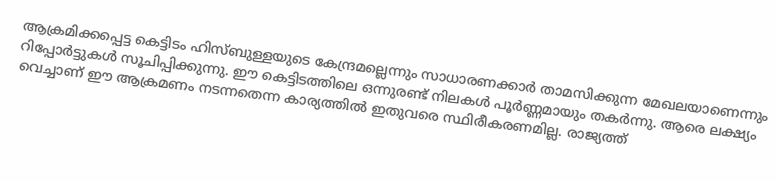ആക്രമിക്കപ്പെട്ട കെട്ടിടം ഹിസ്ബുള്ളയുടെ കേന്ദ്രമല്ലെന്നും സാധാരണക്കാർ താമസിക്കുന്ന മേഖലയാണെന്നും റിപ്പോർട്ടുകൾ സൂചിപ്പിക്കുന്നു. ഈ കെട്ടിടത്തിലെ ഒന്നുരണ്ട് നിലകൾ പൂർണ്ണമായും തകർന്നു. ആരെ ലക്ഷ്യം വെച്ചാണ് ഈ ആക്രമണം നടന്നതെന്ന കാര്യത്തിൽ ഇതുവരെ സ്ഥിരീകരണമില്ല. രാജ്യത്ത്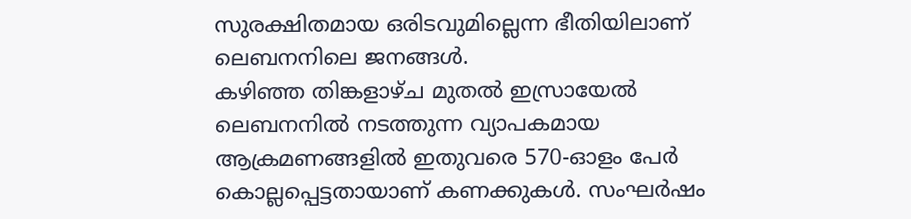സുരക്ഷിതമായ ഒരിടവുമില്ലെന്ന ഭീതിയിലാണ് ലെബനനിലെ ജനങ്ങൾ.
കഴിഞ്ഞ തിങ്കളാഴ്ച മുതൽ ഇസ്രായേൽ ലെബനനിൽ നടത്തുന്ന വ്യാപകമായ ആക്രമണങ്ങളിൽ ഇതുവരെ 570-ഓളം പേർ കൊല്ലപ്പെട്ടതായാണ് കണക്കുകൾ. സംഘർഷം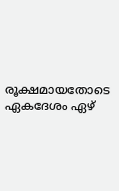രൂക്ഷമായതോടെ ഏകദേശം ഏഴ്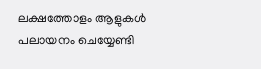ലക്ഷത്തോളം ആളുകൾ പലായനം ചെയ്യേണ്ടി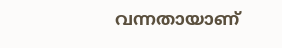വന്നതായാണ്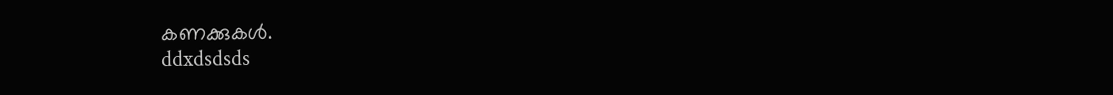കണക്കുകൾ.
ddxdsdsds